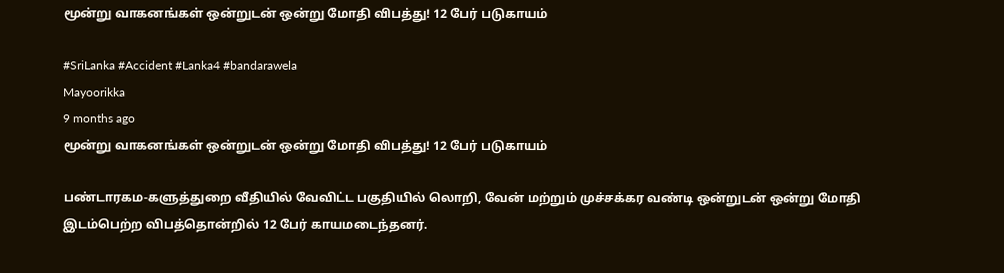மூன்று வாகனங்கள் ஒன்றுடன் ஒன்று மோதி விபத்து! 12 பேர் படுகாயம்

#SriLanka #Accident #Lanka4 #bandarawela
Mayoorikka
9 months ago
மூன்று வாகனங்கள் ஒன்றுடன் ஒன்று மோதி விபத்து! 12 பேர் படுகாயம்

பண்டாரகம-களுத்துறை வீதியில் வேவிட்ட பகுதியில் லொறி, வேன் மற்றும் முச்சக்கர வண்டி ஒன்றுடன் ஒன்று மோதி இடம்பெற்ற விபத்தொன்றில் 12 பேர் காயமடைந்தனர்.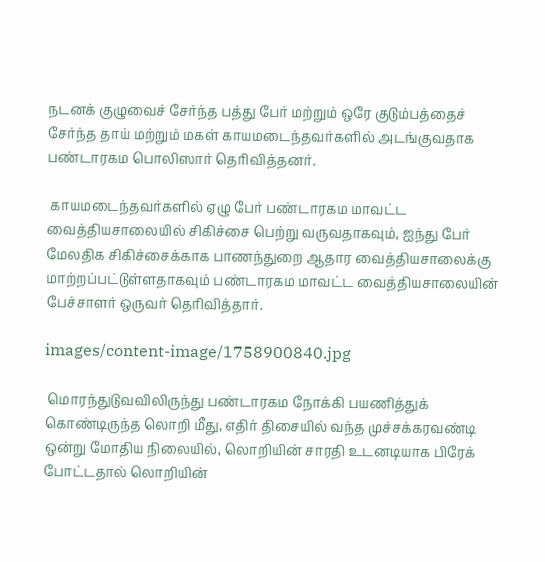நடனக் குழுவைச் சேர்ந்த பத்து பேர் மற்றும் ஒரே குடும்பத்தைச் சேர்ந்த தாய் மற்றும் மகள் காயமடைந்தவர்களில் அடங்குவதாக பண்டாரகம பொலிஸார் தெரிவித்தனர்.

 காயமடைந்தவர்களில் ஏழு பேர் பண்டாரகம மாவட்ட வைத்தியசாலையில் சிகிச்சை பெற்று வருவதாகவும், ஐந்து பேர் மேலதிக சிகிச்சைக்காக பாணந்துறை ஆதார வைத்தியசாலைக்கு மாற்றப்பட்டுள்ளதாகவும் பண்டாரகம மாவட்ட வைத்தியசாலையின் பேச்சாளர் ஒருவர் தெரிவித்தார்.

images/content-image/1758900840.jpg

 மொரந்துடுவவிலிருந்து பண்டாரகம நோக்கி பயணித்துக் கொண்டிருந்த லொறி மீது, எதிர் திசையில் வந்த முச்சக்கரவண்டி ஒன்று மோதிய நிலையில், லொறியின் சாரதி உடனடியாக பிரேக் போட்டதால் லொறியின்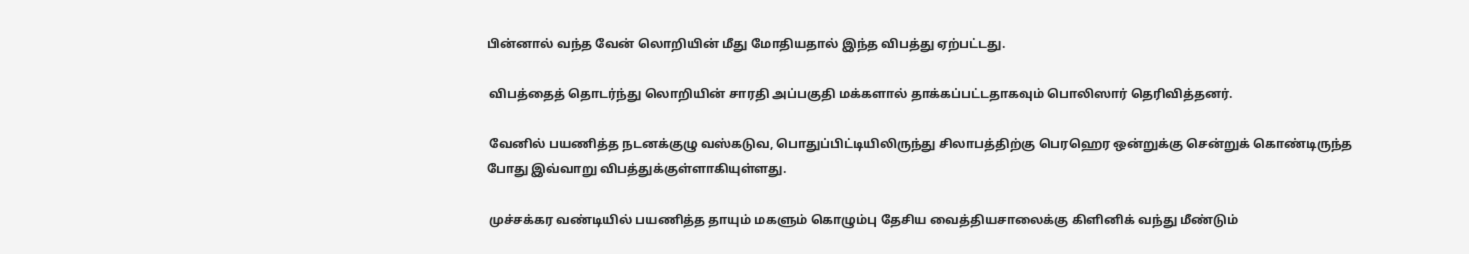பின்னால் வந்த வேன் லொறியின் மீது மோதியதால் இந்த விபத்து ஏற்பட்டது.

 விபத்தைத் தொடர்ந்து லொறியின் சாரதி அப்பகுதி மக்களால் தாக்கப்பட்டதாகவும் பொலிஸார் தெரிவித்தனர்.

 வேனில் பயணித்த நடனக்குழு வஸ்கடுவ, பொதுப்பிட்டியிலிருந்து சிலாபத்திற்கு பெரஹெர ஒன்றுக்கு சென்றுக் கொண்டிருந்த போது இவ்வாறு விபத்துக்குள்ளாகியுள்ளது.

 முச்சக்கர வண்டியில் பயணித்த தாயும் மகளும் கொழும்பு தேசிய வைத்தியசாலைக்கு கிளினிக் வந்து மீண்டும்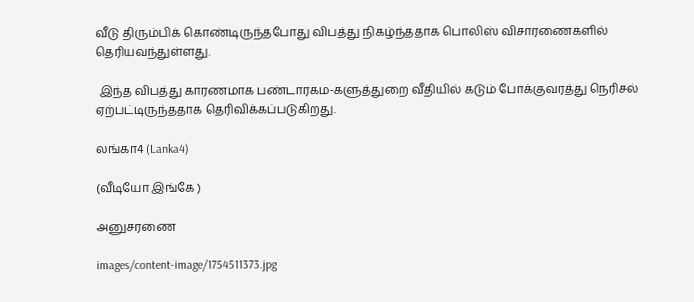வீடு திரும்பிக் கொண்டிருந்தபோது விபத்து நிகழ்ந்ததாக பொலிஸ் விசாரணைகளில் தெரியவந்துள்ளது.

 இந்த விபத்து காரணமாக பண்டாரகம-களுத்துறை வீதியில் கடும் போக்குவரத்து நெரிசல் ஏற்பட்டிருந்ததாக தெரிவிக்கப்படுகிறது.

லங்கா4 (Lanka4)

(வீடியோ இங்கே )

அனுசரணை

images/content-image/1754511373.jpg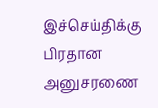இச்செய்திக்கு பிரதான அனுசரணை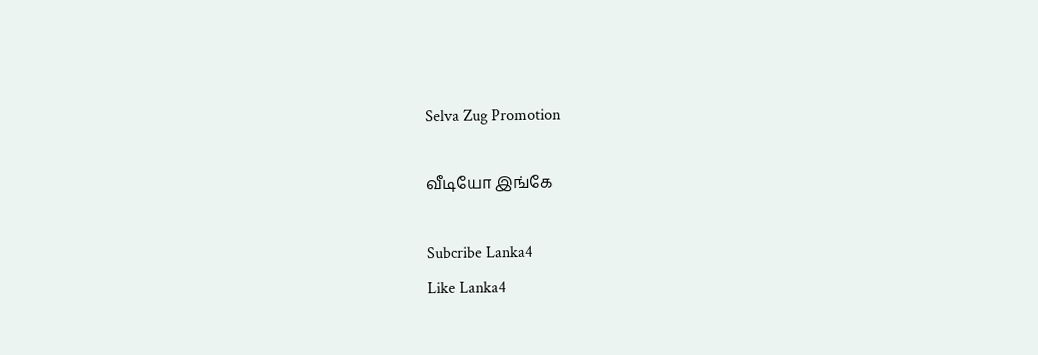Selva Zug Promotion

வீடியோ இங்கே

Subcribe Lanka4
Like Lanka4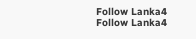Follow Lanka4
Follow Lanka4